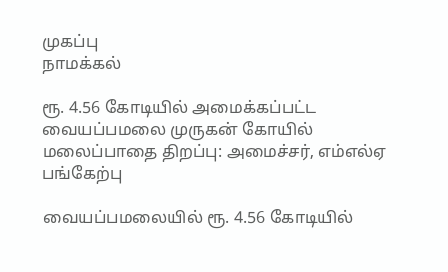முகப்பு
நாமக்கல்

ரூ. 4.56 கோடியில் அமைக்கப்பட்ட வையப்பமலை முருகன் கோயில் மலைப்பாதை திறப்பு: அமைச்சர், எம்எல்ஏ பங்கேற்பு

வையப்பமலையில் ரூ. 4.56 கோடியில்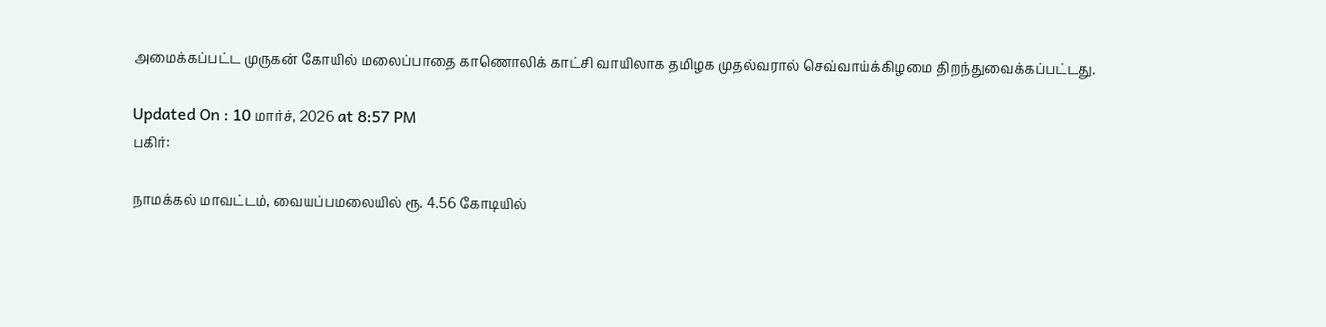அமைக்கப்பட்ட முருகன் கோயில் மலைப்பாதை காணொலிக் காட்சி வாயிலாக தமிழக முதல்வரால் செவ்வாய்க்கிழமை திறந்துவைக்கப்பட்டது.

Updated On : 10 மார்ச், 2026 at 8:57 PM
பகிர்:

நாமக்கல் மாவட்டம், வையப்பமலையில் ரூ. 4.56 கோடியில்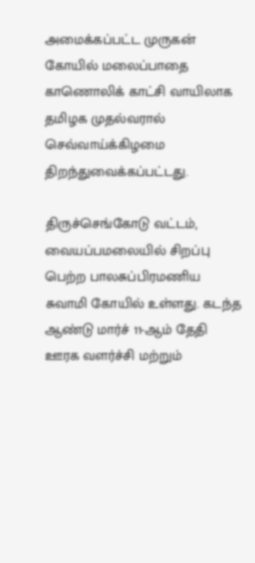அமைக்கப்பட்ட முருகன் கோயில் மலைப்பாதை காணொலிக் காட்சி வாயிலாக தமிழக முதல்வரால் செவ்வாய்க்கிழமை திறந்துவைக்கப்பட்டது.

திருச்செங்கோடு வட்டம், வையப்பமலையில் சிறப்பு பெற்ற பாலசுப்பிரமணிய சுவாமி கோயில் உள்ளது. கடந்த ஆண்டு மார்ச் 11-ஆம் தேதி ஊரக வளர்ச்சி மற்றும்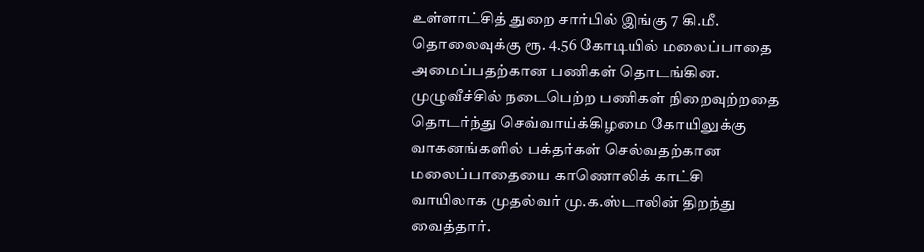உள்ளாட்சித் துறை சார்பில் இங்கு 7 கி.மீ. தொலைவுக்கு ரூ. 4.56 கோடியில் மலைப்பாதை அமைப்பதற்கான பணிகள் தொடங்கின. முழுவீச்சில் நடைபெற்ற பணிகள் நிறைவுற்றதை தொடர்ந்து செவ்வாய்க்கிழமை கோயிலுக்கு வாகனங்களில் பக்தர்கள் செல்வதற்கான மலைப்பாதையை காணொலிக் காட்சி வாயிலாக முதல்வர் மு.க.ஸ்டாலின் திறந்து வைத்தார்.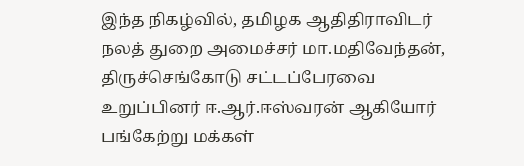இந்த நிகழ்வில், தமிழக ஆதிதிராவிடர் நலத் துறை அமைச்சர் மா.மதிவேந்தன், திருச்செங்கோடு சட்டப்பேரவை உறுப்பினர் ஈ.ஆர்.ஈஸ்வரன் ஆகியோர் பங்கேற்று மக்கள்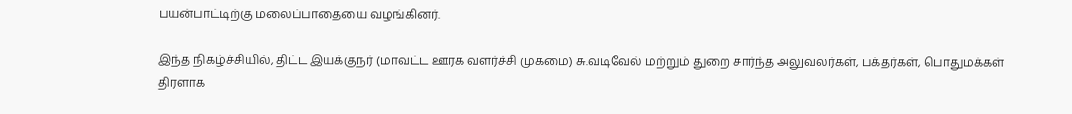பயன்பாட்டிற்கு மலைப்பாதையை வழங்கினர்.

இந்த நிகழ்ச்சியில், திட்ட இயக்குநர் (மாவட்ட ஊரக வளர்ச்சி முகமை) சு.வடிவேல் மற்றும் துறை சார்ந்த அலுவலர்கள், பக்தர்கள், பொதுமக்கள் திரளாக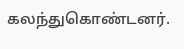கலந்துகொண்டனர்.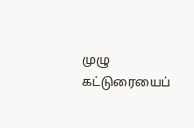முழு கட்டுரையைப்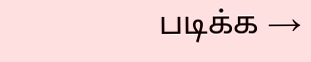படிக்க →